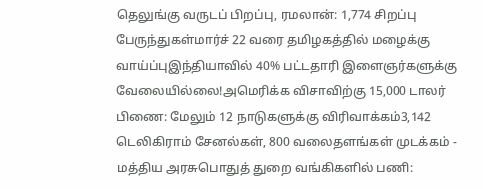தெலுங்கு வருடப் பிறப்பு, ரமலான்: 1,774 சிறப்பு பேருந்துகள்மார்ச் 22 வரை தமிழகத்தில் மழைக்கு வாய்ப்புஇந்தியாவில் 40% பட்டதாரி இளைஞர்களுக்கு வேலையில்லை!அமெரிக்க விசாவிற்கு 15,000 டாலர் பிணை: மேலும் 12 நாடுகளுக்கு விரிவாக்கம்3,142 டெலிகிராம் சேனல்கள், 800 வலைதளங்கள் முடக்கம் - மத்திய அரசுபொதுத் துறை வங்கிகளில் பணி: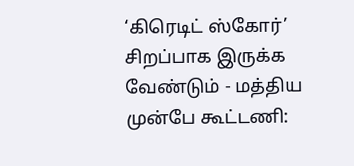‘கிரெடிட் ஸ்கோர்’ சிறப்பாக இருக்க வேண்டும் - மத்திய முன்பே கூட்டணி: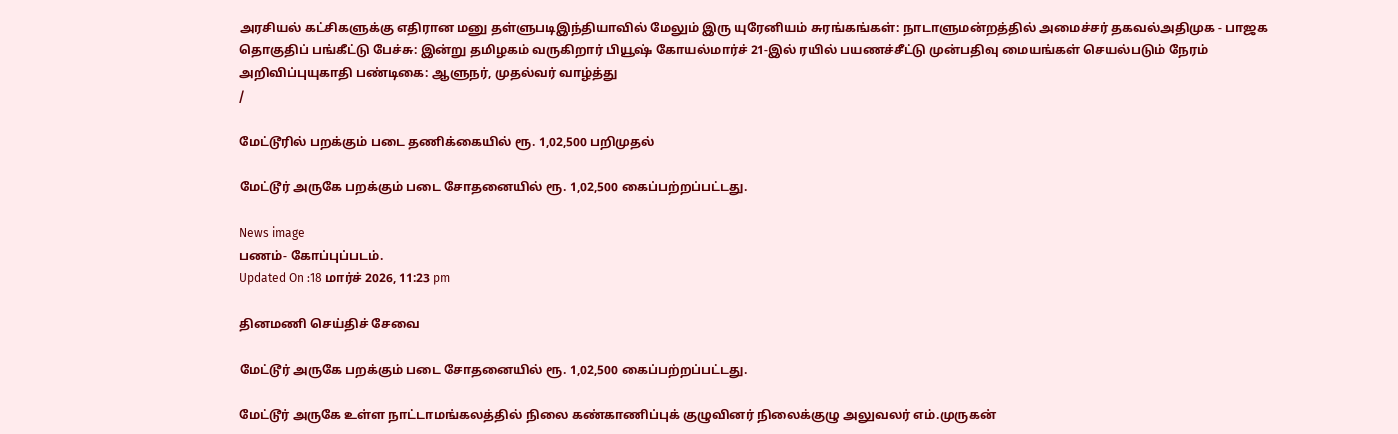அரசியல் கட்சிகளுக்கு எதிரான மனு தள்ளுபடிஇந்தியாவில் மேலும் இரு யுரேனியம் சுரங்கங்கள்: நாடாளுமன்றத்தில் அமைச்சர் தகவல்அதிமுக - பாஜக தொகுதிப் பங்கீட்டு பேச்சு: இன்று தமிழகம் வருகிறார் பியூஷ் கோயல்மார்ச் 21-இல் ரயில் பயணச்சீட்டு முன்பதிவு மையங்கள் செயல்படும் நேரம் அறிவிப்புயுகாதி பண்டிகை: ஆளுநர், முதல்வர் வாழ்த்து
/

மேட்டூரில் பறக்கும் படை தணிக்கையில் ரூ. 1,02,500 பறிமுதல்

மேட்டூர் அருகே பறக்கும் படை சோதனையில் ரூ. 1,02,500 கைப்பற்றப்பட்டது.

News image
பணம்- கோப்புப்படம்.
Updated On :18 மார்ச் 2026, 11:23 pm

தினமணி செய்திச் சேவை

மேட்டூர் அருகே பறக்கும் படை சோதனையில் ரூ. 1,02,500 கைப்பற்றப்பட்டது.

மேட்டூர் அருகே உள்ள நாட்டாமங்கலத்தில் நிலை கண்காணிப்புக் குழுவினர் நிலைக்குழு அலுவலர் எம்.முருகன்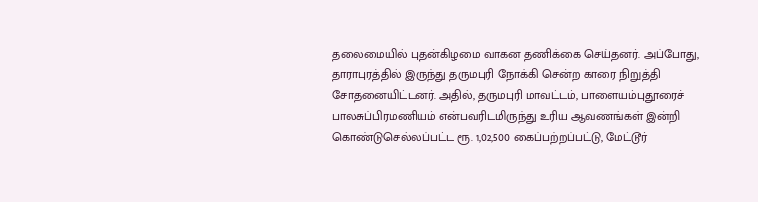தலைமையில் புதன்கிழமை வாகன தணிக்கை செய்தனர். அப்போது, தாராபுரத்தில் இருந்து தருமபுரி நோக்கி சென்ற காரை நிறுத்தி சோதனையிட்டனர். அதில், தருமபுரி மாவட்டம், பாளையம்புதூரைச் பாலசுப்பிரமணியம் என்பவரிடமிருந்து உரிய ஆவணங்கள் இன்றி கொண்டுசெல்லப்பட்ட ரூ. 1,02,500 கைப்பற்றப்பட்டு, மேட்டூர்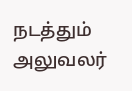நடத்தும் அலுவலர்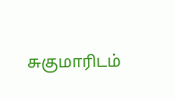சுகுமாரிடம்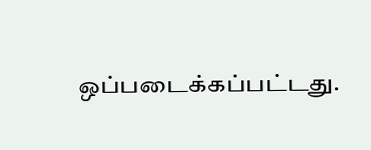ஒப்படைக்கப்பட்டது.